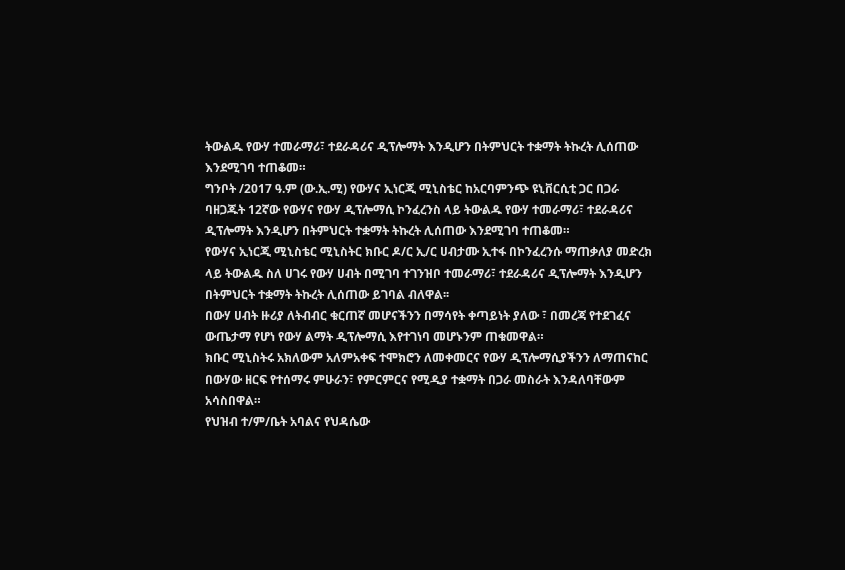ትውልዱ የውሃ ተመራማሪ፣ ተደራዳሪና ዲፕሎማት እንዲሆን በትምህርት ተቋማት ትኩረት ሊሰጠው እንደሚገባ ተጠቆመ።
ግንቦት /2017 ዓ.ም (ው.ኢ.ሚ) የውሃና ኢነርጂ ሚኒስቴር ከአርባምንጭ ዩኒቨርሲቲ ጋር በጋራ ባዘጋጁት 12ኛው የውሃና የውሃ ዲፕሎማሲ ኮንፈረንስ ላይ ትውልዱ የውሃ ተመራማሪ፣ ተደራዳሪና ዲፕሎማት እንዲሆን በትምህርት ተቋማት ትኩረት ሊሰጠው እንደሚገባ ተጠቆመ።
የውሃና ኢነርጂ ሚኒስቴር ሚኒስትር ክቡር ዶ/ር ኢ/ር ሀብታሙ ኢተፋ በኮንፈረንሱ ማጠቃለያ መድረክ ላይ ትውልዱ ስለ ሀገሩ የውሃ ሀብት በሚገባ ተገንዝቦ ተመራማሪ፣ ተደራዳሪና ዲፕሎማት እንዲሆን በትምህርት ተቋማት ትኩረት ሊሰጠው ይገባል ብለዋል፡፡
በውሃ ሀብት ዙሪያ ለትብብር ቁርጠኛ መሆናችንን በማሳየት ቀጣይነት ያለው ፣ በመረጃ የተደገፈና ውጤታማ የሆነ የውሃ ልማት ዲፕሎማሲ እየተገነባ መሆኑንም ጠቁመዋል።
ክቡር ሚኒስትሩ አክለውም አለምአቀፍ ተሞክሮን ለመቀመርና የውሃ ዲፕሎማሲያችንን ለማጠናከር በውሃው ዘርፍ የተሰማሩ ምሁራን፣ የምርምርና የሚዲያ ተቋማት በጋራ መስራት እንዳለባቸውም አሳስበዋል።
የህዝብ ተ/ም/ቤት አባልና የህዳሴው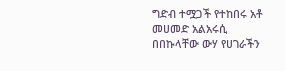ግድብ ተሟጋች የተከበሩ አቶ መሀመድ አልአሩሲ በበኩላቸው ውሃ የሀገራችን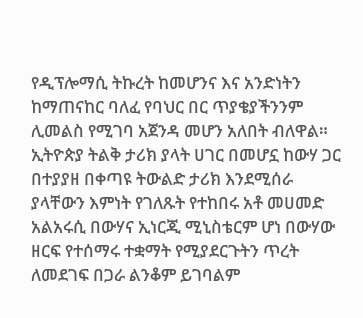የዲፕሎማሲ ትኩረት ከመሆንና እና አንድነትን ከማጠናከር ባለፈ የባህር በር ጥያቄያችንንም ሊመልስ የሚገባ አጀንዳ መሆን አለበት ብለዋል።
ኢትዮጵያ ትልቅ ታሪክ ያላት ሀገር በመሆኗ ከውሃ ጋር በተያያዘ በቀጣዩ ትውልድ ታሪክ እንደሚሰራ ያላቸውን እምነት የገለጹት የተከበሩ አቶ መሀመድ አልአሩሲ በውሃና ኢነርጂ ሚኒስቴርም ሆነ በውሃው ዘርፍ የተሰማሩ ተቋማት የሚያደርጉትን ጥረት ለመደገፍ በጋራ ልንቆም ይገባልም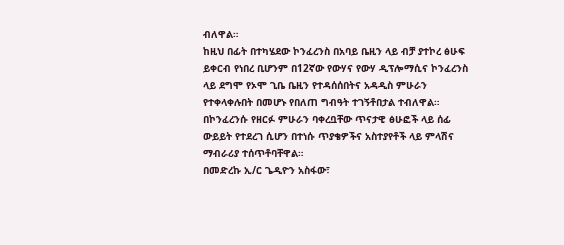ብለዋል።
ከዚህ በፊት በተካሄደው ኮንፈረንስ በአባይ ቤዚን ላይ ብቻ ያተኮረ ፅሁፍ ይቀርብ የነበረ ቢሆንም በ12ኛው የውሃና የውሃ ዲፕሎማሲና ኮንፈረንስ ላይ ደግሞ የኦሞ ጊቤ ቤዚን የተዳሰሰበትና አዳዲስ ምሁራን የተቀላቀሉበት በመሆኑ የበለጠ ግብዓት ተገኝቶበታል ተብለዋል።
በኮንፈረንሱ የዘርፉ ምሁራን ባቀረቧቸው ጥናታዊ ፅሁፎች ላይ ሰፊ ውይይት የተደረገ ሲሆን በተነሱ ጥያቄዎችና አስተያየቶች ላይ ምላሽና ማብራሪያ ተሰጥቶባቸዋል።
በመድረኩ ኢ/ር ጌዲዮን አስፋው፣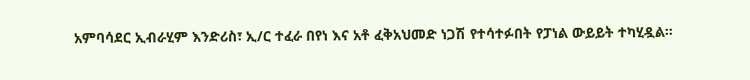አምባሳደር ኢብራሂም እንድሪስ፣ ኢ/ር ተፈራ በየነ እና አቶ ፈቅአህመድ ነጋሽ የተሳተፉበት የፓነል ውይይት ተካሂዷል።